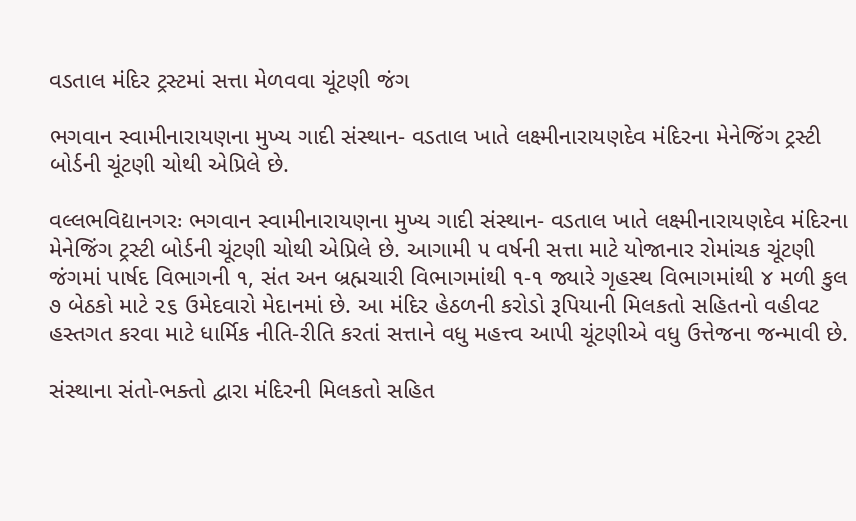વડતાલ મંદિર ટ્રસ્ટમાં સત્તા મેળવવા ચૂંટણી જંગ

ભગવાન સ્વામીનારાયણના મુખ્ય ગાદી સંસ્થાન- વડતાલ ખાતે લક્ષ્મીનારાયણદેવ મંદિરના મેનેજિંગ ટ્રસ્ટી બોર્ડની ચૂંટણી ચોથી એપ્રિલે છે.

વલ્લભવિદ્યાનગરઃ ભગવાન સ્વામીનારાયણના મુખ્ય ગાદી સંસ્થાન- વડતાલ ખાતે લક્ષ્મીનારાયણદેવ મંદિરના મેનેજિંગ ટ્રસ્ટી બોર્ડની ચૂંટણી ચોથી એપ્રિલે છે. આગામી ૫ વર્ષની સત્તા માટે યોજાનાર રોમાંચક ચૂંટણી જંગમાં પાર્ષદ વિભાગની ૧, સંત અન બ્રહ્મચારી વિભાગમાંથી ૧-૧ જ્યારે ગૃહસ્થ વિભાગમાંથી ૪ મળી કુલ ૭ બેઠકો માટે ૨૬ ઉમેદવારો મેદાનમાં છે. આ મંદિર હેઠળની કરોડો રૂપિયાની મિલકતો સહિતનો વહીવટ હસ્તગત કરવા માટે ધાર્મિક નીતિ-રીતિ કરતાં સત્તાને વધુ મહત્ત્વ આપી ચૂંટણીએ વધુ ઉત્તેજના જન્માવી છે.

સંસ્થાના સંતો-ભક્તો દ્વારા મંદિરની મિલકતો સહિત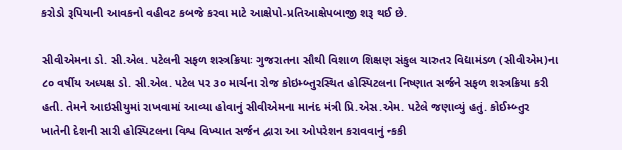કરોડો રૂપિયાની આવકનો વહીવટ કબજે કરવા માટે આક્ષેપો-પ્રતિઆક્ષેપબાજી શરૂ થઈ છે.

સીવીએમના ડો. સી.એલ. પટેલની સફળ શસ્ત્રક્રિયાઃ ગુજરાતના સૌથી વિશાળ શિક્ષણ સંકુલ ચારુતર વિદ્યામંડળ (સીવીએમ)ના ૮૦ વર્ષીય અધ્યક્ષ ડો. સી.એલ. પટેલ પર ૩૦ માર્ચના રોજ કોઇમ્બ્તુરસ્થિત હોસ્પિટલના નિષ્ણાત સર્જને સફળ શસ્ત્રક્રિયા કરી હતી. તેમને આઇસીયુમાં રાખવામાં આવ્યા હોવાનું સીવીએમના માનંદ મંત્રી પ્રિ.એસ.એમ. પટેલે જણાવ્યું હતું. કોઈમ્બ્તુર ખાતેની દેશની સારી હોસ્પિટલના વિશ્વ વિખ્યાત સર્જન દ્વારા આ ઓપરેશન કરાવવાનું ન્કકી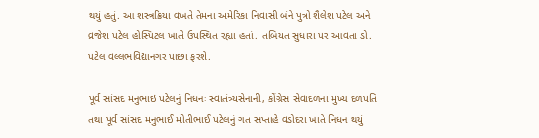થયું હતું. આ શસ્ત્રક્રિયા વખતે તેમના અમેરિકા નિવાસી બંને પુત્રો શૈલેશ પટેલ અને વ્રજેશ પટેલ હોસ્પિટલ ખાતે ઉપસ્થિત રહ્યા હતાં. તબિયત સુધારા પર આવતા ડો. પટેલ વલ્લભવિદ્યાનગર પાછા ફરશે.

પૂર્વ સાંસદ મનુભાઇ પટેલનું નિધનઃ સ્વાતંત્ર્યસેનાની, કોંગ્રેસ સેવાદળના મુખ્ય દળપતિ તથા પૂર્વ સાંસદ મનુભાઈ મોતીભાઈ પટેલનું ગત સપ્તાહે વડોદરા ખાતે નિધન થયું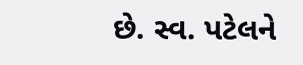છે. સ્વ. પટેલને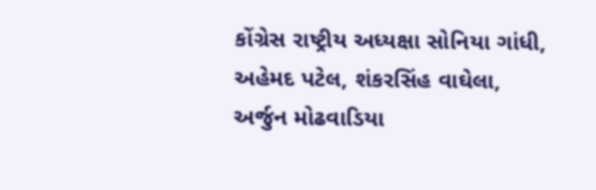કોંગ્રેસ રાષ્ટ્રીય અધ્યક્ષા સોનિયા ગાંધી, અહેમદ પટેલ, શંકરસિંહ વાઘેલા, અર્જુન મોઢવાડિયા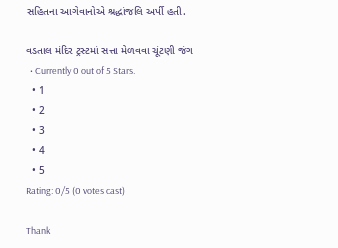સહિતના આગેવાનોએ શ્રદ્ધાંજલિ અર્પી હતી.

વડતાલ મંદિર ટ્રસ્ટમાં સત્તા મેળવવા ચૂંટણી જંગ
  • Currently 0 out of 5 Stars.
  • 1
  • 2
  • 3
  • 4
  • 5
Rating: 0/5 (0 votes cast)

Thank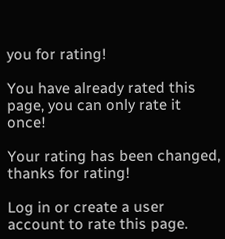you for rating!

You have already rated this page, you can only rate it once!

Your rating has been changed, thanks for rating!

Log in or create a user account to rate this page.